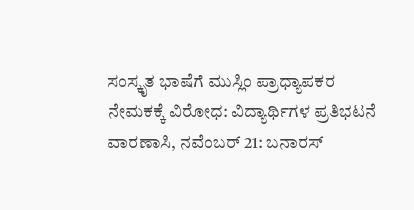ಸಂಸ್ಕೃತ ಭಾಷೆಗೆ ಮುಸ್ಲಿಂ ಪ್ರಾಧ್ಯಾಪಕರ ನೇಮಕಕ್ಕೆ ವಿರೋಧ: ವಿದ್ಯಾರ್ಥಿಗಳ ಪ್ರತಿಭಟನೆ
ವಾರಣಾಸಿ, ನವೆಂಬರ್ 21: ಬನಾರಸ್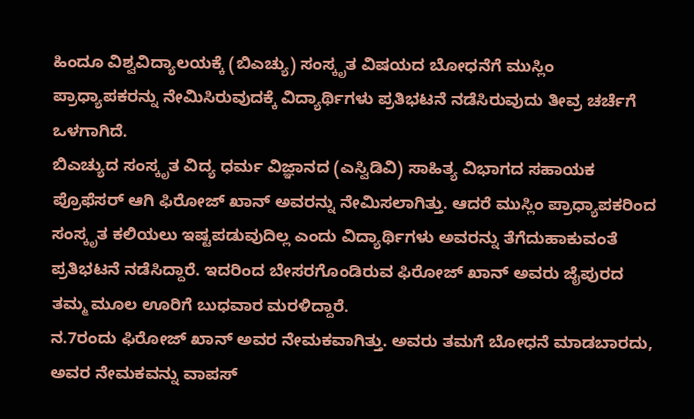ಹಿಂದೂ ವಿಶ್ವವಿದ್ಯಾಲಯಕ್ಕೆ (ಬಿಎಚ್ಯು) ಸಂಸ್ಕೃತ ವಿಷಯದ ಬೋಧನೆಗೆ ಮುಸ್ಲಿಂ ಪ್ರಾಧ್ಯಾಪಕರನ್ನು ನೇಮಿಸಿರುವುದಕ್ಕೆ ವಿದ್ಯಾರ್ಥಿಗಳು ಪ್ರತಿಭಟನೆ ನಡೆಸಿರುವುದು ತೀವ್ರ ಚರ್ಚೆಗೆ ಒಳಗಾಗಿದೆ.
ಬಿಎಚ್ಯುದ ಸಂಸ್ಕೃತ ವಿದ್ಯ ಧರ್ಮ ವಿಜ್ಞಾನದ (ಎಸ್ವಿಡಿವಿ) ಸಾಹಿತ್ಯ ವಿಭಾಗದ ಸಹಾಯಕ ಪ್ರೊಫೆಸರ್ ಆಗಿ ಫಿರೋಜ್ ಖಾನ್ ಅವರನ್ನು ನೇಮಿಸಲಾಗಿತ್ತು. ಆದರೆ ಮುಸ್ಲಿಂ ಪ್ರಾಧ್ಯಾಪಕರಿಂದ ಸಂಸ್ಕೃತ ಕಲಿಯಲು ಇಷ್ಟಪಡುವುದಿಲ್ಲ ಎಂದು ವಿದ್ಯಾರ್ಥಿಗಳು ಅವರನ್ನು ತೆಗೆದುಹಾಕುವಂತೆ ಪ್ರತಿಭಟನೆ ನಡೆಸಿದ್ದಾರೆ. ಇದರಿಂದ ಬೇಸರಗೊಂಡಿರುವ ಫಿರೋಜ್ ಖಾನ್ ಅವರು ಜೈಪುರದ ತಮ್ಮ ಮೂಲ ಊರಿಗೆ ಬುಧವಾರ ಮರಳಿದ್ದಾರೆ.
ನ.7ರಂದು ಫಿರೋಜ್ ಖಾನ್ ಅವರ ನೇಮಕವಾಗಿತ್ತು. ಅವರು ತಮಗೆ ಬೋಧನೆ ಮಾಡಬಾರದು, ಅವರ ನೇಮಕವನ್ನು ವಾಪಸ್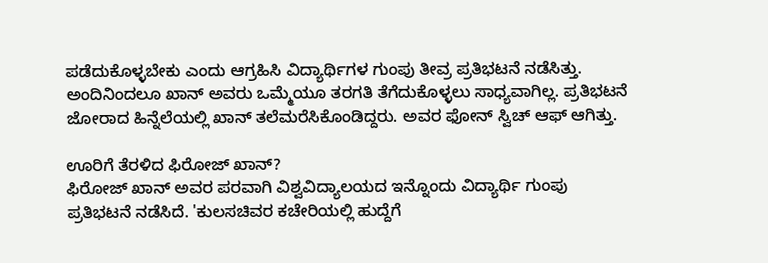ಪಡೆದುಕೊಳ್ಳಬೇಕು ಎಂದು ಆಗ್ರಹಿಸಿ ವಿದ್ಯಾರ್ಥಿಗಳ ಗುಂಪು ತೀವ್ರ ಪ್ರತಿಭಟನೆ ನಡೆಸಿತ್ತು. ಅಂದಿನಿಂದಲೂ ಖಾನ್ ಅವರು ಒಮ್ಮೆಯೂ ತರಗತಿ ತೆಗೆದುಕೊಳ್ಳಲು ಸಾಧ್ಯವಾಗಿಲ್ಲ. ಪ್ರತಿಭಟನೆ ಜೋರಾದ ಹಿನ್ನೆಲೆಯಲ್ಲಿ ಖಾನ್ ತಲೆಮರೆಸಿಕೊಂಡಿದ್ದರು. ಅವರ ಫೋನ್ ಸ್ವಿಚ್ ಆಫ್ ಆಗಿತ್ತು.

ಊರಿಗೆ ತೆರಳಿದ ಫಿರೋಜ್ ಖಾನ್?
ಫಿರೋಜ್ ಖಾನ್ ಅವರ ಪರವಾಗಿ ವಿಶ್ವವಿದ್ಯಾಲಯದ ಇನ್ನೊಂದು ವಿದ್ಯಾರ್ಥಿ ಗುಂಪು ಪ್ರತಿಭಟನೆ ನಡೆಸಿದೆ. 'ಕುಲಸಚಿವರ ಕಚೇರಿಯಲ್ಲಿ ಹುದ್ದೆಗೆ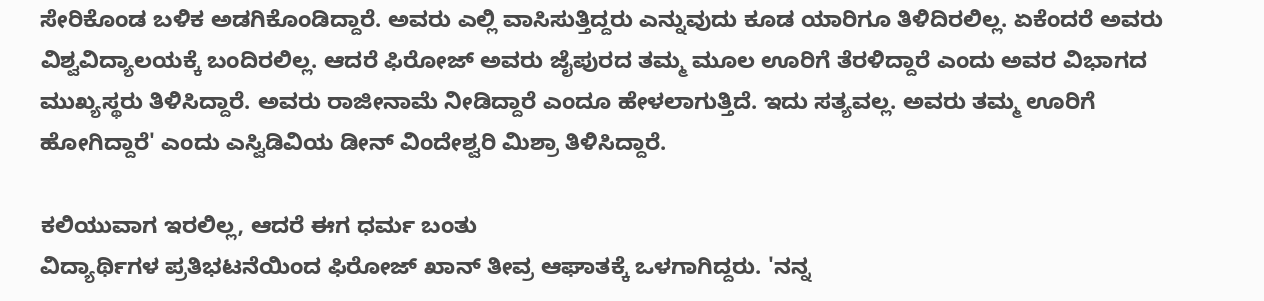ಸೇರಿಕೊಂಡ ಬಳಿಕ ಅಡಗಿಕೊಂಡಿದ್ದಾರೆ. ಅವರು ಎಲ್ಲಿ ವಾಸಿಸುತ್ತಿದ್ದರು ಎನ್ನುವುದು ಕೂಡ ಯಾರಿಗೂ ತಿಳಿದಿರಲಿಲ್ಲ. ಏಕೆಂದರೆ ಅವರು ವಿಶ್ವವಿದ್ಯಾಲಯಕ್ಕೆ ಬಂದಿರಲಿಲ್ಲ. ಆದರೆ ಫಿರೋಜ್ ಅವರು ಜೈಪುರದ ತಮ್ಮ ಮೂಲ ಊರಿಗೆ ತೆರಳಿದ್ದಾರೆ ಎಂದು ಅವರ ವಿಭಾಗದ ಮುಖ್ಯಸ್ಥರು ತಿಳಿಸಿದ್ದಾರೆ. ಅವರು ರಾಜೀನಾಮೆ ನೀಡಿದ್ದಾರೆ ಎಂದೂ ಹೇಳಲಾಗುತ್ತಿದೆ. ಇದು ಸತ್ಯವಲ್ಲ. ಅವರು ತಮ್ಮ ಊರಿಗೆ ಹೋಗಿದ್ದಾರೆ' ಎಂದು ಎಸ್ವಿಡಿವಿಯ ಡೀನ್ ವಿಂದೇಶ್ವರಿ ಮಿಶ್ರಾ ತಿಳಿಸಿದ್ದಾರೆ.

ಕಲಿಯುವಾಗ ಇರಲಿಲ್ಲ, ಆದರೆ ಈಗ ಧರ್ಮ ಬಂತು
ವಿದ್ಯಾರ್ಥಿಗಳ ಪ್ರತಿಭಟನೆಯಿಂದ ಫಿರೋಜ್ ಖಾನ್ ತೀವ್ರ ಆಘಾತಕ್ಕೆ ಒಳಗಾಗಿದ್ದರು. 'ನನ್ನ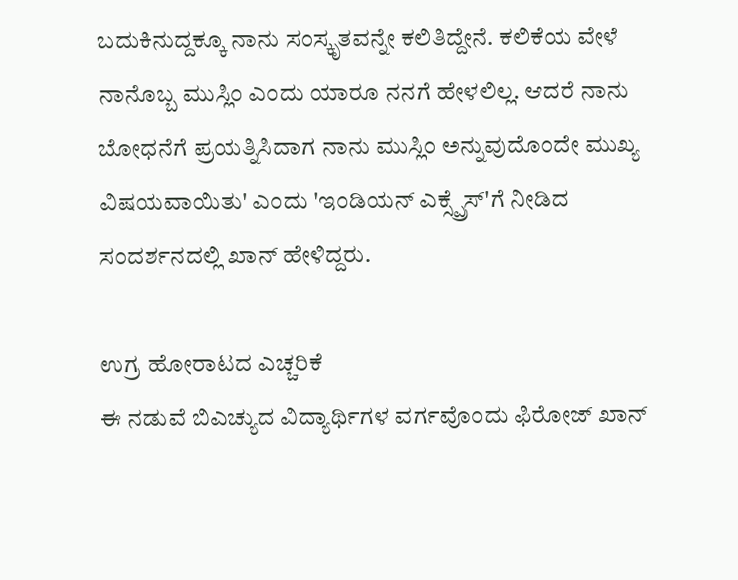ಬದುಕಿನುದ್ದಕ್ಕೂ ನಾನು ಸಂಸ್ಕೃತವನ್ನೇ ಕಲಿತಿದ್ದೇನೆ. ಕಲಿಕೆಯ ವೇಳೆ ನಾನೊಬ್ಬ ಮುಸ್ಲಿಂ ಎಂದು ಯಾರೂ ನನಗೆ ಹೇಳಲಿಲ್ಲ. ಆದರೆ ನಾನು ಬೋಧನೆಗೆ ಪ್ರಯತ್ನಿಸಿದಾಗ ನಾನು ಮುಸ್ಲಿಂ ಅನ್ನುವುದೊಂದೇ ಮುಖ್ಯ ವಿಷಯವಾಯಿತು' ಎಂದು 'ಇಂಡಿಯನ್ ಎಕ್ಸ್ಪ್ರೆಸ್'ಗೆ ನೀಡಿದ ಸಂದರ್ಶನದಲ್ಲಿ ಖಾನ್ ಹೇಳಿದ್ದರು.

ಉಗ್ರ ಹೋರಾಟದ ಎಚ್ಚರಿಕೆ
ಈ ನಡುವೆ ಬಿಎಚ್ಯುದ ವಿದ್ಯಾರ್ಥಿಗಳ ವರ್ಗವೊಂದು ಫಿರೋಜ್ ಖಾನ್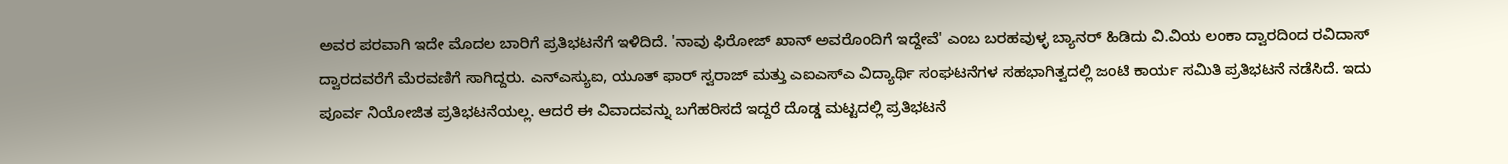ಅವರ ಪರವಾಗಿ ಇದೇ ಮೊದಲ ಬಾರಿಗೆ ಪ್ರತಿಭಟನೆಗೆ ಇಳಿದಿದೆ. 'ನಾವು ಫಿರೋಜ್ ಖಾನ್ ಅವರೊಂದಿಗೆ ಇದ್ದೇವೆ' ಎಂಬ ಬರಹವುಳ್ಳ ಬ್ಯಾನರ್ ಹಿಡಿದು ವಿ.ವಿಯ ಲಂಕಾ ದ್ವಾರದಿಂದ ರವಿದಾಸ್ ದ್ವಾರದವರೆಗೆ ಮೆರವಣಿಗೆ ಸಾಗಿದ್ದರು. ಎನ್ಎಸ್ಯುಐ, ಯೂತ್ ಫಾರ್ ಸ್ವರಾಜ್ ಮತ್ತು ಎಐಎಸ್ಎ ವಿದ್ಯಾರ್ಥಿ ಸಂಘಟನೆಗಳ ಸಹಭಾಗಿತ್ವದಲ್ಲಿ ಜಂಟಿ ಕಾರ್ಯ ಸಮಿತಿ ಪ್ರತಿಭಟನೆ ನಡೆಸಿದೆ. ಇದು ಪೂರ್ವ ನಿಯೋಜಿತ ಪ್ರತಿಭಟನೆಯಲ್ಲ. ಆದರೆ ಈ ವಿವಾದವನ್ನು ಬಗೆಹರಿಸದೆ ಇದ್ದರೆ ದೊಡ್ಡ ಮಟ್ಟದಲ್ಲಿ ಪ್ರತಿಭಟನೆ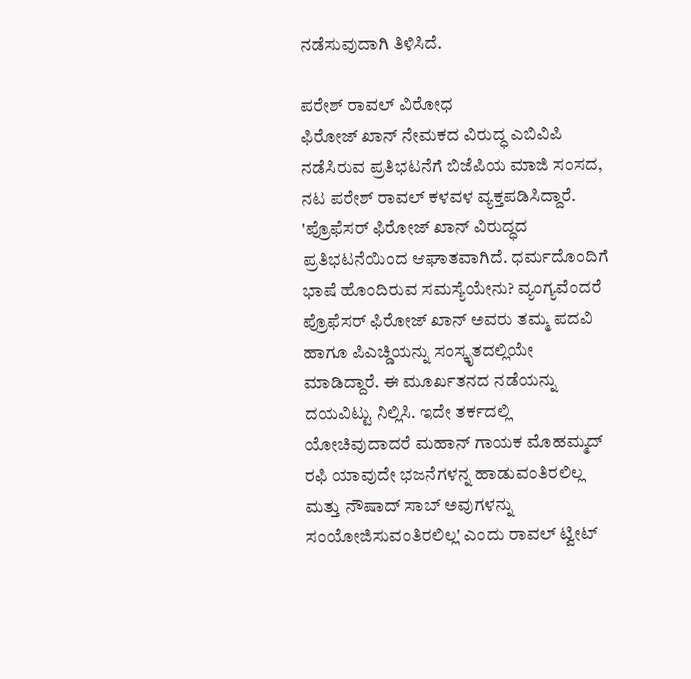ನಡೆಸುವುದಾಗಿ ತಿಳಿಸಿದೆ.

ಪರೇಶ್ ರಾವಲ್ ವಿರೋಧ
ಫಿರೋಜ್ ಖಾನ್ ನೇಮಕದ ವಿರುದ್ಧ ಎಬಿವಿಪಿ ನಡೆಸಿರುವ ಪ್ರತಿಭಟನೆಗೆ ಬಿಜೆಪಿಯ ಮಾಜಿ ಸಂಸದ, ನಟ ಪರೇಶ್ ರಾವಲ್ ಕಳವಳ ವ್ಯಕ್ತಪಡಿಸಿದ್ದಾರೆ. 'ಪ್ರೊಫೆಸರ್ ಫಿರೋಜ್ ಖಾನ್ ವಿರುದ್ಧದ ಪ್ರತಿಭಟನೆಯಿಂದ ಆಘಾತವಾಗಿದೆ. ಧರ್ಮದೊಂದಿಗೆ ಭಾಷೆ ಹೊಂದಿರುವ ಸಮಸ್ಯೆಯೇನು? ವ್ಯಂಗ್ಯವೆಂದರೆ ಪ್ರೊಫೆಸರ್ ಫಿರೋಜ್ ಖಾನ್ ಅವರು ತಮ್ಮ ಪದವಿ ಹಾಗೂ ಪಿಎಚ್ಡಿಯನ್ನು ಸಂಸ್ಕೃತದಲ್ಲಿಯೇ ಮಾಡಿದ್ದಾರೆ. ಈ ಮೂರ್ಖತನದ ನಡೆಯನ್ನು ದಯವಿಟ್ಟು ನಿಲ್ಲಿಸಿ. ಇದೇ ತರ್ಕದಲ್ಲಿ ಯೋಚಿವುದಾದರೆ ಮಹಾನ್ ಗಾಯಕ ಮೊಹಮ್ಮದ್ ರಫಿ ಯಾವುದೇ ಭಜನೆಗಳನ್ನ ಹಾಡುವಂತಿರಲಿಲ್ಲ ಮತ್ತು ನೌಷಾದ್ ಸಾಬ್ ಅವುಗಳನ್ನು ಸಂಯೋಜಿಸುವಂತಿರಲಿಲ್ಲ' ಎಂದು ರಾವಲ್ ಟ್ವೀಟ್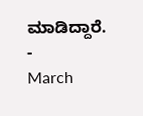ಮಾಡಿದ್ದಾರೆ.
-
March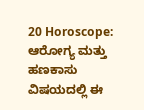20 Horoscope: ಆರೋಗ್ಯ ಮತ್ತು ಹಣಕಾಸು ವಿಷಯದಲ್ಲಿ ಈ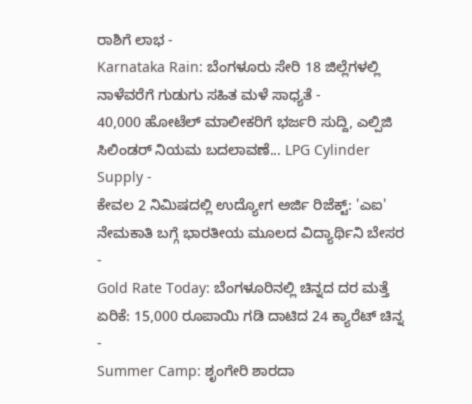ರಾಶಿಗೆ ಲಾಭ -
Karnataka Rain: ಬೆಂಗಳೂರು ಸೇರಿ 18 ಜಿಲ್ಲೆಗಳಲ್ಲಿ ನಾಳೆವರೆಗೆ ಗುಡುಗು ಸಹಿತ ಮಳೆ ಸಾಧ್ಯತೆ -
40,000 ಹೋಟೆಲ್ ಮಾಲೀಕರಿಗೆ ಭರ್ಜರಿ ಸುದ್ದಿ, ಎಲ್ಪಿಜಿ ಸಿಲಿಂಡರ್ ನಿಯಮ ಬದಲಾವಣೆ... LPG Cylinder Supply -
ಕೇವಲ 2 ನಿಮಿಷದಲ್ಲಿ ಉದ್ಯೋಗ ಅರ್ಜಿ ರಿಜೆಕ್ಟ್: 'ಎಐ' ನೇಮಕಾತಿ ಬಗ್ಗೆ ಭಾರತೀಯ ಮೂಲದ ವಿದ್ಯಾರ್ಥಿನಿ ಬೇಸರ -
Gold Rate Today: ಬೆಂಗಳೂರಿನಲ್ಲಿ ಚಿನ್ನದ ದರ ಮತ್ತೆ ಏರಿಕೆ: 15,000 ರೂಪಾಯಿ ಗಡಿ ದಾಟಿದ 24 ಕ್ಯಾರೆಟ್ ಚಿನ್ನ -
Summer Camp: ಶೃಂಗೇರಿ ಶಾರದಾ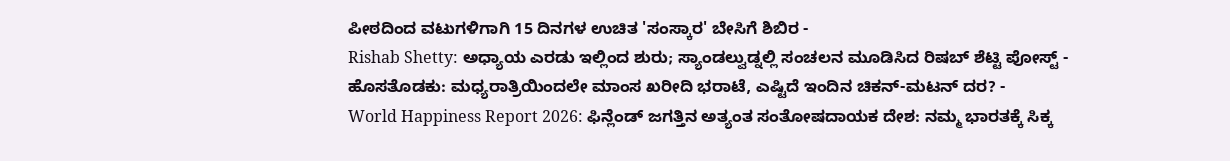ಪೀಠದಿಂದ ವಟುಗಳಿಗಾಗಿ 15 ದಿನಗಳ ಉಚಿತ 'ಸಂಸ್ಕಾರ' ಬೇಸಿಗೆ ಶಿಬಿರ -
Rishab Shetty: ಅಧ್ಯಾಯ ಎರಡು ಇಲ್ಲಿಂದ ಶುರು; ಸ್ಯಾಂಡಲ್ವುಡ್ನಲ್ಲಿ ಸಂಚಲನ ಮೂಡಿಸಿದ ರಿಷಬ್ ಶೆಟ್ಟಿ ಪೋಸ್ಟ್ -
ಹೊಸತೊಡಕು: ಮಧ್ಯರಾತ್ರಿಯಿಂದಲೇ ಮಾಂಸ ಖರೀದಿ ಭರಾಟೆ, ಎಷ್ಟಿದೆ ಇಂದಿನ ಚಿಕನ್-ಮಟನ್ ದರ? -
World Happiness Report 2026: ಫಿನ್ಲೆಂಡ್ ಜಗತ್ತಿನ ಅತ್ಯಂತ ಸಂತೋಷದಾಯಕ ದೇಶ: ನಮ್ಮ ಭಾರತಕ್ಕೆ ಸಿಕ್ಕ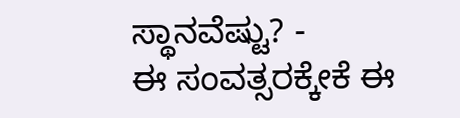ಸ್ಥಾನವೆಷ್ಟು? -
ಈ ಸಂವತ್ಸರಕ್ಕೇಕೆ ಈ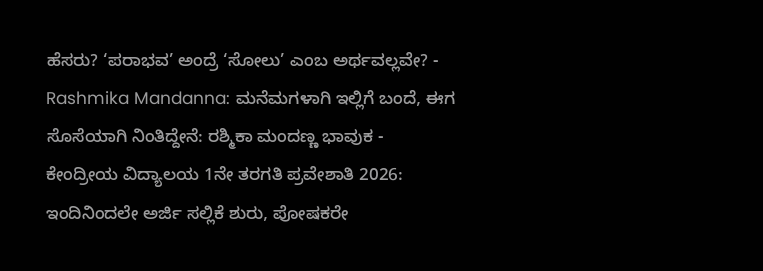ಹೆಸರು? ‘ಪರಾಭವ’ ಅಂದ್ರೆ ‘ಸೋಲು’ ಎಂಬ ಅರ್ಥವಲ್ಲವೇ? -
Rashmika Mandanna: ಮನೆಮಗಳಾಗಿ ಇಲ್ಲಿಗೆ ಬಂದೆ, ಈಗ ಸೊಸೆಯಾಗಿ ನಿಂತಿದ್ದೇನೆ: ರಶ್ಮಿಕಾ ಮಂದಣ್ಣ ಭಾವುಕ -
ಕೇಂದ್ರೀಯ ವಿದ್ಯಾಲಯ 1ನೇ ತರಗತಿ ಪ್ರವೇಶಾತಿ 2026: ಇಂದಿನಿಂದಲೇ ಅರ್ಜಿ ಸಲ್ಲಿಕೆ ಶುರು, ಪೋಷಕರೇ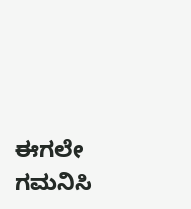ಈಗಲೇ ಗಮನಿಸಿ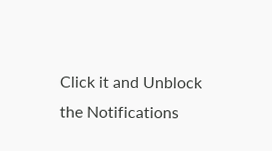Click it and Unblock the Notifications